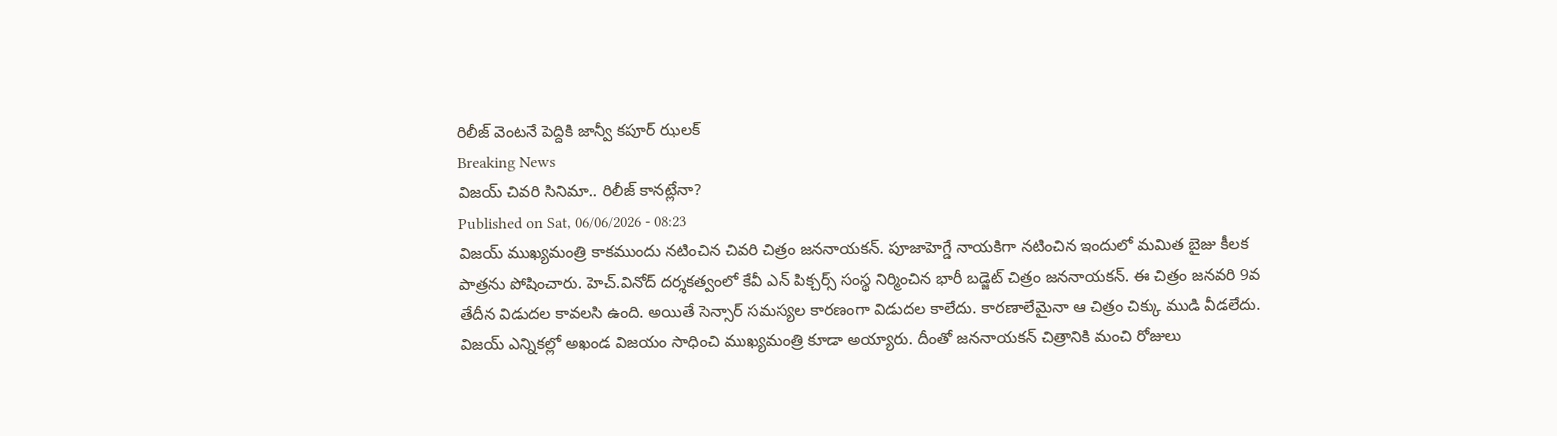రిలీజ్ వెంటనే పెద్దికి జాన్వీ కపూర్ ఝలక్
Breaking News
విజయ్ చివరి సినిమా.. రిలీజ్ కానట్లేనా?
Published on Sat, 06/06/2026 - 08:23
విజయ్ ముఖ్యమంత్రి కాకముందు నటించిన చివరి చిత్రం జననాయకన్. పూజాహెగ్డే నాయకిగా నటించిన ఇందులో మమిత బైజు కీలక పాత్రను పోషించారు. హెచ్.వినోద్ దర్శకత్వంలో కేవీ ఎన్ పిక్చర్స్ సంస్థ నిర్మించిన భారీ బడ్జెట్ చిత్రం జననాయకన్. ఈ చిత్రం జనవరి 9వ తేదీన విడుదల కావలసి ఉంది. అయితే సెన్సార్ సమస్యల కారణంగా విడుదల కాలేదు. కారణాలేమైనా ఆ చిత్రం చిక్కు ముడి వీడలేదు.
విజయ్ ఎన్నికల్లో అఖండ విజయం సాధించి ముఖ్యమంత్రి కూడా అయ్యారు. దీంతో జననాయకన్ చిత్రానికి మంచి రోజులు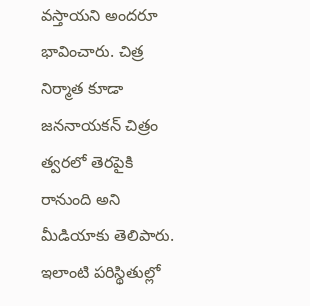వస్తాయని అందరూ భావించారు. చిత్ర నిర్మాత కూడా జననాయకన్ చిత్రం త్వరలో తెరపైకి రానుంది అని మీడియాకు తెలిపారు.
ఇలాంటి పరిస్థితుల్లో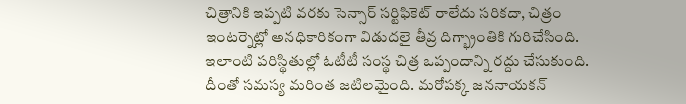చిత్రానికి ఇప్పటి వరకు సెన్సార్ సర్టిఫికెట్ రాలేదు సరికదా, చిత్రం ఇంటర్నెట్లో అనధికారికంగా విడుదలై తీవ్ర దిగ్భ్రాంతికి గురిచేసింది. ఇలాంటి పరిస్థితుల్లో ఓటీటీ సంస్థ చిత్ర ఒప్పందాన్ని రద్దు చేసుకుంది. దీంతో సమస్య మరింత జటిలమైంది. మరోపక్క జననాయకన్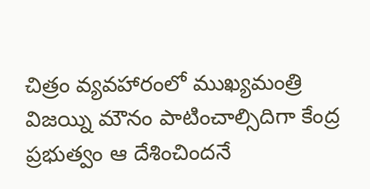చిత్రం వ్యవహారంలో ముఖ్యమంత్రి విజయ్ని మౌనం పాటించాల్సిదిగా కేంద్ర ప్రభుత్వం ఆ దేశించిందనే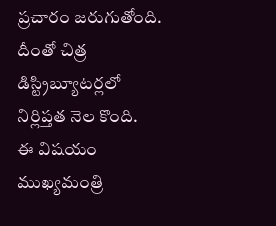ప్రచారం జరుగుతోంది. దీంతో చిత్ర డిస్ట్రిబ్యూటర్లలో నిర్లిప్తత నెల కొంది.
ఈ విషయం ముఖ్యమంత్రి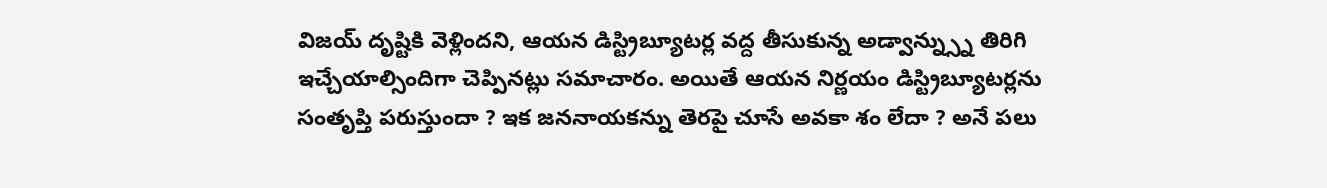విజయ్ దృష్టికి వెళ్లిందని, ఆయన డిస్ట్రిబ్యూటర్ల వద్ద తీసుకున్న అడ్వాన్న్స్ను తిరిగి ఇచ్చేయాల్సిందిగా చెప్పినట్లు సమాచారం. అయితే ఆయన నిర్ణయం డిస్ట్రిబ్యూటర్లను సంతృప్తి పరుస్తుందా ? ఇక జననాయకన్ను తెరపై చూసే అవకా శం లేదా ? అనే పలు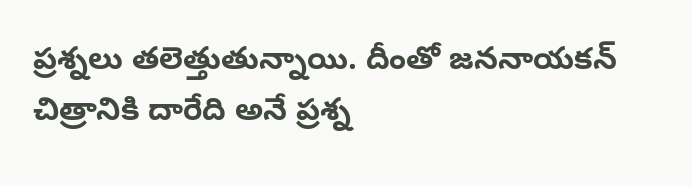ప్రశ్నలు తలెత్తుతున్నాయి. దీంతో జననాయకన్ చిత్రానికి దారేది అనే ప్రశ్న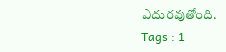ఎదురవుతోంది.
Tags : 1